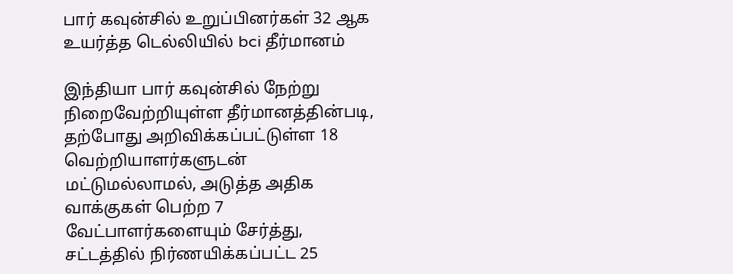பார் கவுன்சில் உறுப்பினர்கள் 32 ஆக உயர்த்த டெல்லியில் bci தீர்மானம்

இந்தியா பார் கவுன்சில் நேற்று நிறைவேற்றியுள்ள தீர்மானத்தின்படி, தற்போது அறிவிக்கப்பட்டுள்ள 18 வெற்றியாளர்களுடன் மட்டுமல்லாமல், அடுத்த அதிக வாக்குகள் பெற்ற 7 வேட்பாளர்களையும் சேர்த்து, சட்டத்தில் நிர்ணயிக்கப்பட்ட 25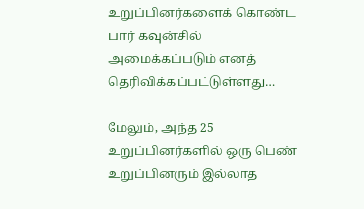உறுப்பினர்களைக் கொண்ட பார் கவுன்சில் அமைக்கப்படும் எனத் தெரிவிக்கப்பட்டுள்ளது…

மேலும், அந்த 25 உறுப்பினர்களில் ஒரு பெண் உறுப்பினரும் இல்லாத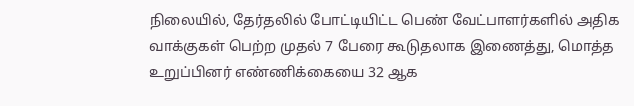நிலையில், தேர்தலில் போட்டியிட்ட பெண் வேட்பாளர்களில் அதிக வாக்குகள் பெற்ற முதல் 7 பேரை கூடுதலாக இணைத்து, மொத்த உறுப்பினர் எண்ணிக்கையை 32 ஆக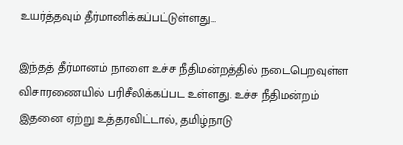உயர்த்தவும் தீர்மானிக்கப்பட்டுள்ளது…

இந்தத் தீர்மானம் நாளை உச்ச நீதிமன்றத்தில் நடைபெறவுள்ள விசாரணையில் பரிசீலிக்கப்பட உள்ளது. உச்ச நீதிமன்றம் இதனை ஏற்று உத்தரவிட்டால், தமிழ்நாடு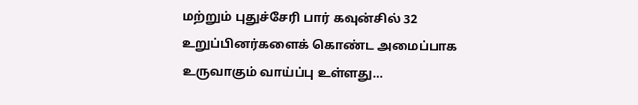மற்றும் புதுச்சேரி பார் கவுன்சில் 32 உறுப்பினர்களைக் கொண்ட அமைப்பாக உருவாகும் வாய்ப்பு உள்ளது…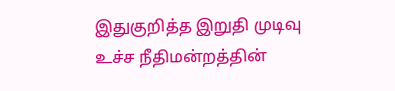இதுகுறித்த இறுதி முடிவு உச்ச நீதிமன்றத்தின்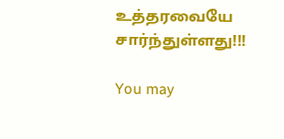உத்தரவையே சார்ந்துள்ளது!!!

You may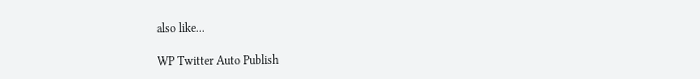also like...

WP Twitter Auto Publish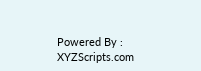Powered By : XYZScripts.com